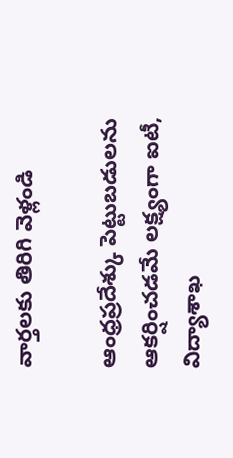వార్తలకు తిరిగి వెళ్లండి

ఆంధ్రప్రదేశ్కు పెట్టుబడులను ఆకర్షించడమే లక్ష్యంగా ఐటీ, విద్యాశాఖ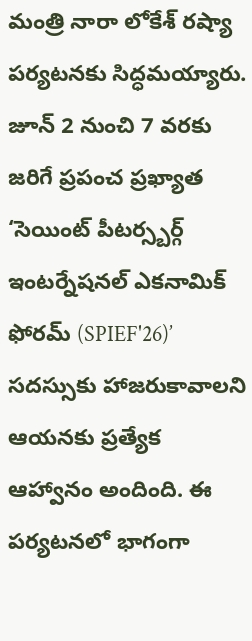మంత్రి నారా లోకేశ్ రష్యా పర్యటనకు సిద్ధమయ్యారు. జూన్ 2 నుంచి 7 వరకు జరిగే ప్రపంచ ప్రఖ్యాత ‘సెయింట్ పీటర్స్బర్గ్ ఇంటర్నేషనల్ ఎకనామిక్ ఫోరమ్ (SPIEF'26)’ సదస్సుకు హాజరుకావాలని ఆయనకు ప్రత్యేక ఆహ్వానం అందింది. ఈ పర్యటనలో భాగంగా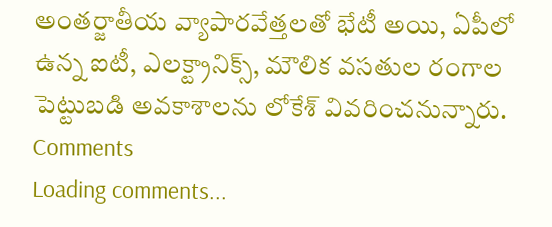అంతర్జాతీయ వ్యాపారవేత్తలతో భేటీ అయి, ఏపీలో ఉన్న ఐటీ, ఎలక్ట్రానిక్స్, మౌలిక వసతుల రంగాల పెట్టుబడి అవకాశాలను లోకేశ్ వివరించనున్నారు.
Comments
Loading comments...